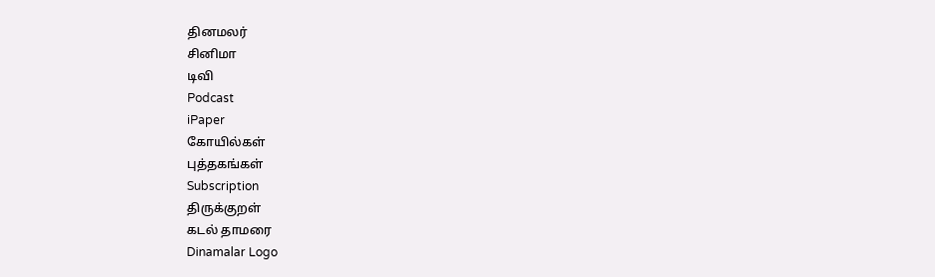தினமலர்
சினிமா
டிவி
Podcast
iPaper
கோயில்கள்
புத்தகங்கள்
Subscription
திருக்குறள்
கடல் தாமரை
Dinamalar Logo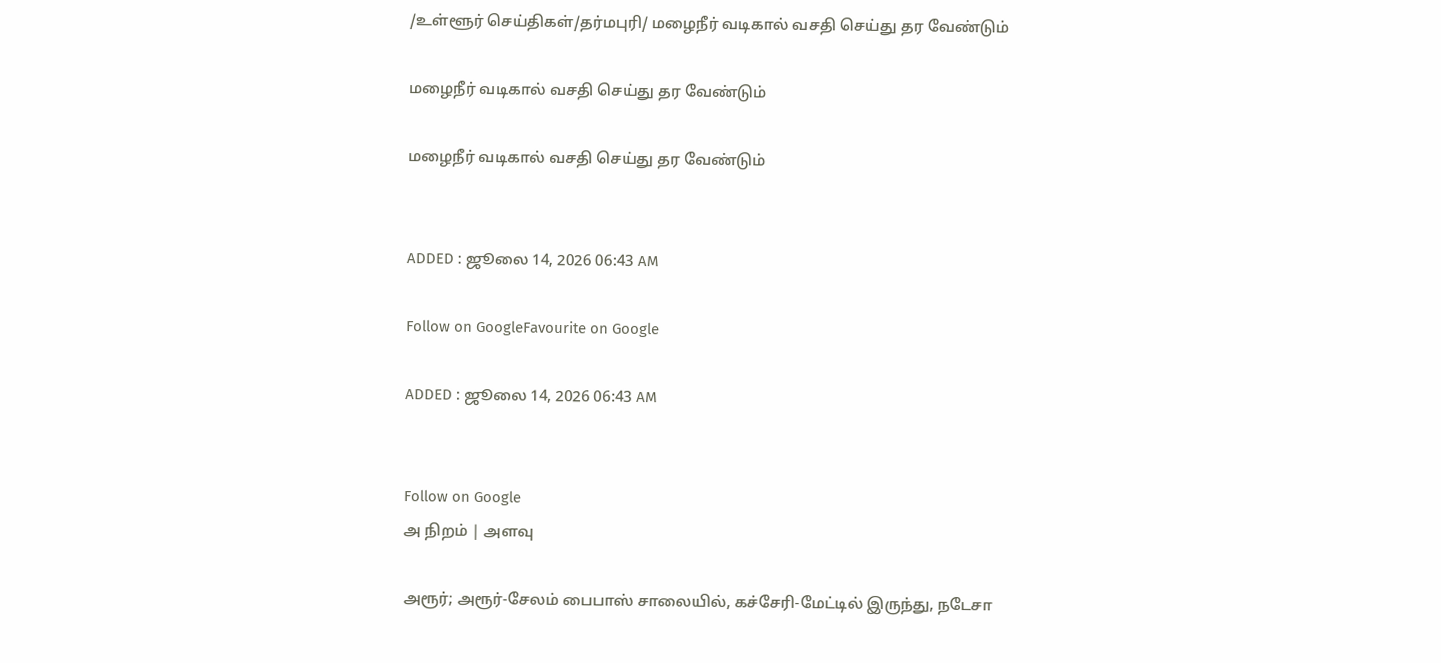/உள்ளூர் செய்திகள்/தர்மபுரி/ மழைநீர் வடிகால் வசதி செய்து தர வேண்டும்

மழைநீர் வடிகால் வசதி செய்து தர வேண்டும்

மழைநீர் வடிகால் வசதி செய்து தர வேண்டும்


ADDED : ஜூலை 14, 2026 06:43 AM

Follow on GoogleFavourite on Google

ADDED : ஜூலை 14, 2026 06:43 AM


Follow on Google
அ நிறம் | அளவு

அரூர்; அரூர்-சேலம் பைபாஸ் சாலையில், கச்சேரி-மேட்டில் இருந்து, நடேசா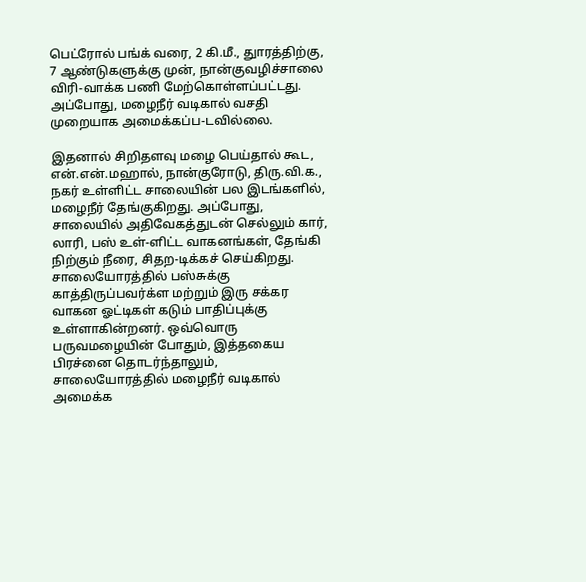பெட்ரோல் பங்க் வரை, 2 கி.மீ., துாரத்திற்கு, 7 ஆண்டுகளுக்கு முன், நான்குவழிச்சாலை விரி-வாக்க பணி மேற்கொள்ளப்பட்டது. அப்போது, மழைநீர் வடிகால் வசதி முறையாக அமைக்கப்ப-டவில்லை.

இதனால் சிறிதளவு மழை பெய்தால் கூட, என்.என்.மஹால், நான்குரோடு, திரு.வி.க., நகர் உள்ளிட்ட சாலையின் பல இடங்களில், மழைநீர் தேங்குகிறது. அப்போது, சாலையில் அதிவேகத்துடன் செல்லும் கார், லாரி, பஸ் உள்-ளிட்ட வாகனங்கள், தேங்கி நிற்கும் நீரை, சிதற-டிக்கச் செய்கிறது. சாலையோரத்தில் பஸ்சுக்கு காத்திருப்பவர்க்ள மற்றும் இரு சக்கர வாகன ஓட்டிகள் கடும் பாதிப்புக்கு உள்ளாகின்றனர். ஒவ்வொரு பருவமழையின் போதும், இத்தகைய பிரச்னை தொடர்ந்தாலும், சாலையோரத்தில் மழைநீர் வடிகால் அமைக்க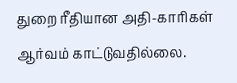துறை ரீதியான அதி-காரிகள் ஆர்வம் காட்டுவதில்லை.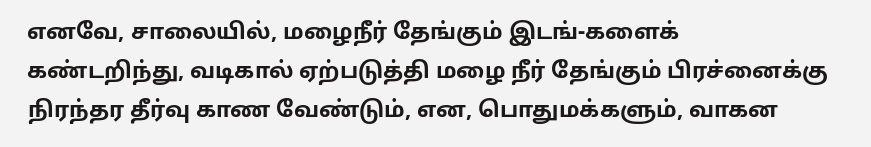எனவே, சாலையில், மழைநீர் தேங்கும் இடங்-களைக் கண்டறிந்து, வடிகால் ஏற்படுத்தி மழை நீர் தேங்கும் பிரச்னைக்கு நிரந்தர தீர்வு காண வேண்டும், என, பொதுமக்களும், வாகன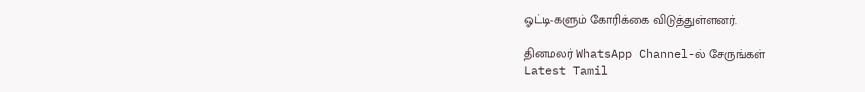ஓட்டி-களும் கோரிக்கை விடுத்துள்ளனர்.

தினமலர் WhatsApp Channel-ல் சேருங்கள்
Latest Tamil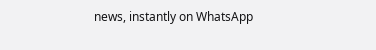news, instantly on WhatsApp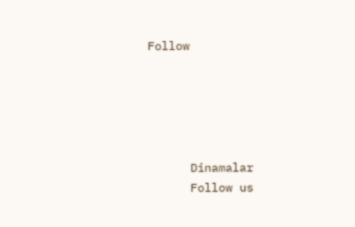Follow





      Dinamalar
      Follow us